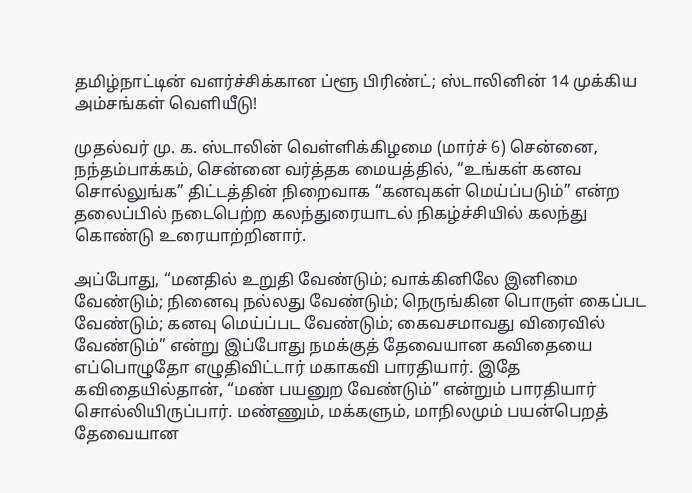தமிழ்நாட்டின் வளர்ச்சிக்கான ப்ளூ பிரிண்ட்; ஸ்டாலினின் 14 முக்கிய அம்சங்கள் வெளியீடு!

முதல்வர் மு. க. ஸ்டாலின் வெள்ளிக்கிழமை (மார்ச் 6) சென்னை, நந்தம்பாக்கம், சென்னை வர்த்தக மையத்தில், “உங்கள் கனவ சொல்லுங்க” திட்டத்தின் நிறைவாக “கனவுகள் மெய்ப்படும்” என்ற தலைப்பில் நடைபெற்ற கலந்துரையாடல் நிகழ்ச்சியில் கலந்து கொண்டு உரையாற்றினார்.

அப்போது, “மனதில் உறுதி வேண்டும்; வாக்கினிலே இனிமை வேண்டும்; நினைவு நல்லது வேண்டும்; நெருங்கின பொருள் கைப்பட வேண்டும்; கனவு மெய்ப்பட வேண்டும்; கைவசமாவது விரைவில் வேண்டும்” என்று இப்போது நமக்குத் தேவையான கவிதையை எப்பொழுதோ எழுதிவிட்டார் மகாகவி பாரதியார். இதே கவிதையில்தான், “மண் பயனுற வேண்டும்” என்றும் பாரதியார் சொல்லியிருப்பார். மண்ணும், மக்களும், மாநிலமும் பயன்பெறத் தேவையான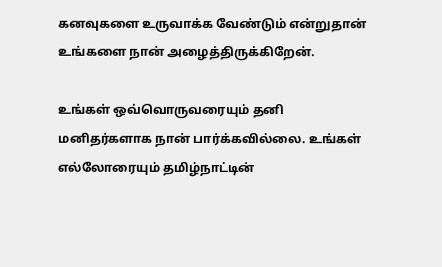கனவுகளை உருவாக்க வேண்டும் என்றுதான் உங்களை நான் அழைத்திருக்கிறேன்.

உங்கள் ஒவ்வொருவரையும் தனி மனிதர்களாக நான் பார்க்கவில்லை. உங்கள் எல்லோரையும் தமிழ்நாட்டின்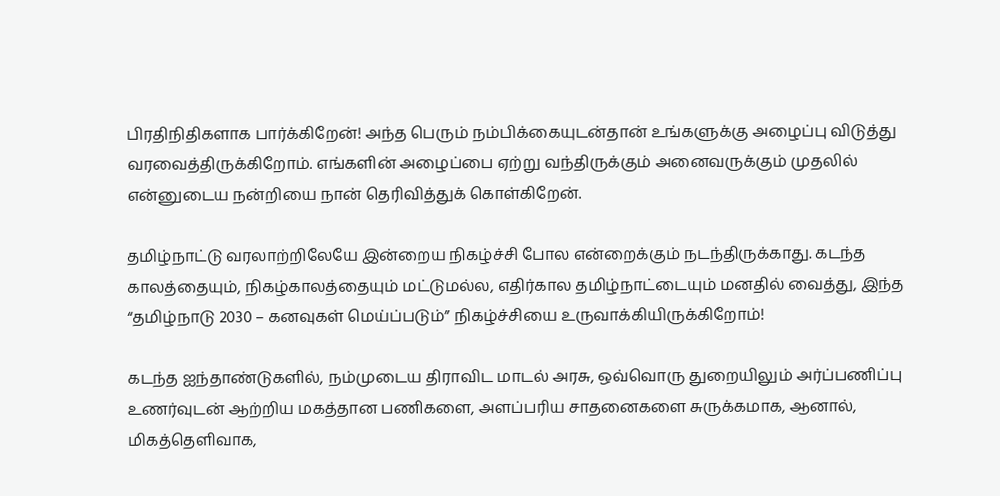பிரதிநிதிகளாக பார்க்கிறேன்! அந்த பெரும் நம்பிக்கையுடன்தான் உங்களுக்கு அழைப்பு விடுத்து வரவைத்திருக்கிறோம். எங்களின் அழைப்பை ஏற்று வந்திருக்கும் அனைவருக்கும் முதலில் என்னுடைய நன்றியை நான் தெரிவித்துக் கொள்கிறேன்.

தமிழ்நாட்டு வரலாற்றிலேயே இன்றைய நிகழ்ச்சி போல என்றைக்கும் நடந்திருக்காது. கடந்த காலத்தையும், நிகழ்காலத்தையும் மட்டுமல்ல, எதிர்கால தமிழ்நாட்டையும் மனதில் வைத்து, இந்த “தமிழ்நாடு 2030 – கனவுகள் மெய்ப்படும்” நிகழ்ச்சியை உருவாக்கியிருக்கிறோம்!

கடந்த ஐந்தாண்டுகளில், நம்முடைய திராவிட மாடல் அரசு, ஒவ்வொரு துறையிலும் அர்ப்பணிப்பு உணர்வுடன் ஆற்றிய மகத்தான பணிகளை, அளப்பரிய சாதனைகளை சுருக்கமாக, ஆனால், மிகத்தெளிவாக,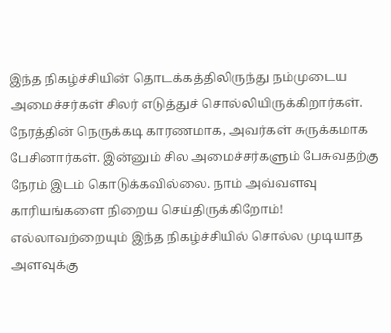இந்த நிகழ்ச்சியின் தொடக்கத்திலிருந்து நம்முடைய அமைச்சர்கள் சிலர் எடுத்துச் சொல்லியிருக்கிறார்கள். நேரத்தின் நெருக்கடி காரணமாக, அவர்கள் சுருக்கமாக பேசினார்கள். இன்னும் சில அமைச்சர்களும் பேசுவதற்கு நேரம் இடம் கொடுக்கவில்லை. நாம் அவ்வளவு காரியங்களை நிறைய செய்திருக்கிறோம்! எல்லாவற்றையும் இந்த நிகழ்ச்சியில் சொல்ல முடியாத அளவுக்கு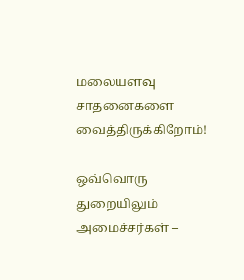மலையளவு சாதனைகளை வைத்திருக்கிறோம்!

ஒவ்வொரு துறையிலும் அமைச்சர்கள் –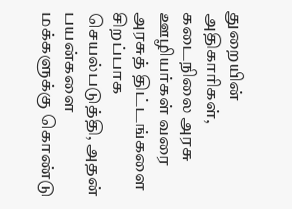துறையின் அதிகாரிகள், கடைநிலை அரசு ஊழியர்கள் வரை அரசுத் திட்டங்களை சிறப்பாக செயல்படுத்தி, அதன் பயன்களை மக்களுக்கு கொண்டு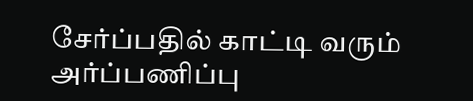சேர்ப்பதில் காட்டி வரும் அர்ப்பணிப்பு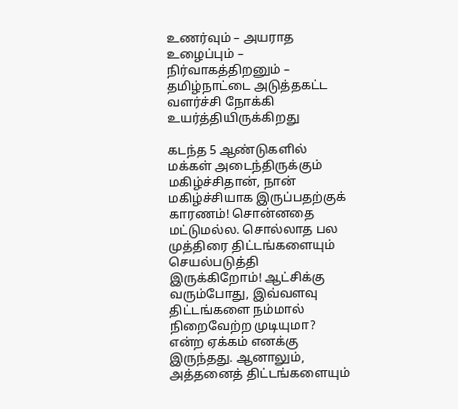உணர்வும் – அயராத உழைப்பும் – நிர்வாகத்திறனும் – தமிழ்நாட்டை அடுத்தகட்ட வளர்ச்சி நோக்கி உயர்த்தியிருக்கிறது

கடந்த 5 ஆண்டுகளில் மக்கள் அடைந்திருக்கும் மகிழ்ச்சிதான், நான் மகிழ்ச்சியாக இருப்பதற்குக் காரணம்! சொன்னதை மட்டுமல்ல. சொல்லாத பல முத்திரை திட்டங்களையும் செயல்படுத்தி இருக்கிறோம்! ஆட்சிக்கு வரும்போது, இவ்வளவு திட்டங்களை நம்மால் நிறைவேற்ற முடியுமா? என்ற ஏக்கம் எனக்கு இருந்தது. ஆனாலும், அத்தனைத் திட்டங்களையும்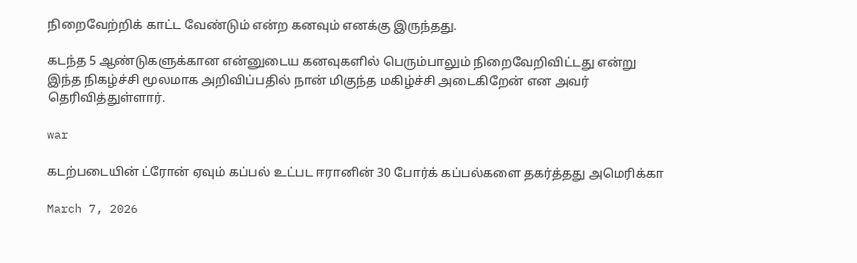நிறைவேற்றிக் காட்ட வேண்டும் என்ற கனவும் எனக்கு இருந்தது.

கடந்த 5 ஆண்டுகளுக்கான என்னுடைய கனவுகளில் பெரும்பாலும் நிறைவேறிவிட்டது என்று இந்த நிகழ்ச்சி மூலமாக அறிவிப்பதில் நான் மிகுந்த மகிழ்ச்சி அடைகிறேன் என அவர் தெரிவித்துள்ளார்.

war

கடற்படையின் ட்ரோன் ஏவும் கப்பல் உட்பட ஈரானின் 30 போர்க் கப்பல்களை தகர்த்தது அமெரிக்கா

March 7, 2026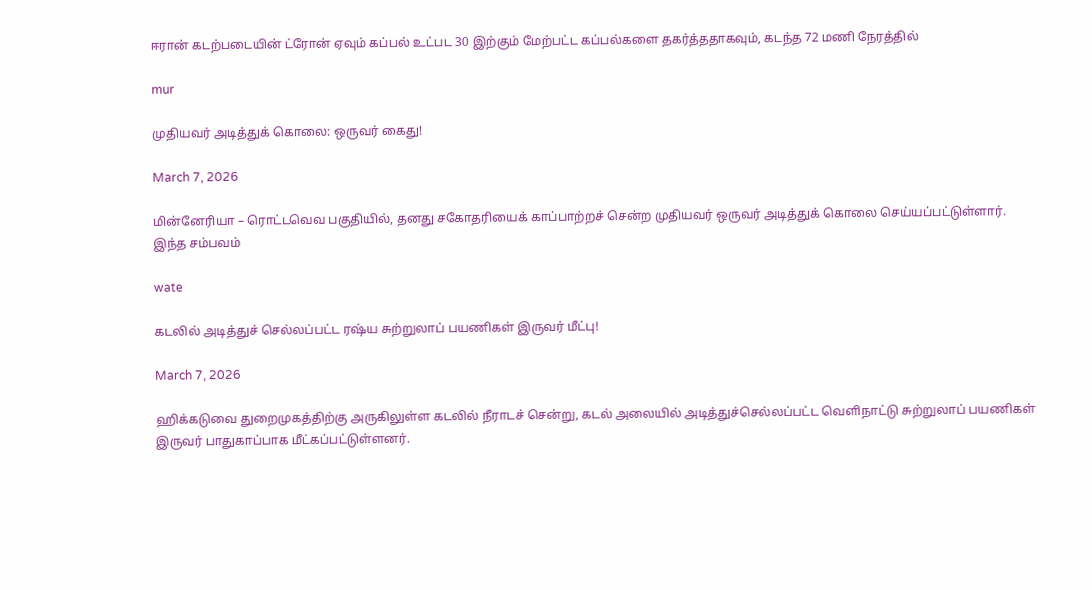ஈரான் கடற்படையின் ட்ரோன் ஏவும் கப்பல் உட்பட 30 இற்கும் மேற்பட்ட கப்பல்களை தகர்த்ததாகவும், கடந்த 72 மணி நேரத்தில்

mur

முதியவர் அடித்துக் கொலை: ஒருவர் கைது!

March 7, 2026

மின்னேரியா – ரொட்டவெவ பகுதியில், தனது சகோதரியைக் காப்பாற்றச் சென்ற முதியவர் ஒருவர் அடித்துக் கொலை செய்யப்பட்டுள்ளார். இந்த சம்பவம்

wate

கடலில் அடித்துச் செல்லப்பட்ட ரஷ்ய சுற்றுலாப் பயணிகள் இருவர் மீட்பு!

March 7, 2026

ஹிக்கடுவை துறைமுகத்திற்கு அருகிலுள்ள கடலில் நீராடச் சென்று, கடல் அலையில் அடித்துச்செல்லப்பட்ட வெளிநாட்டு சுற்றுலாப் பயணிகள் இருவர் பாதுகாப்பாக மீட்கப்பட்டுள்ளனர்.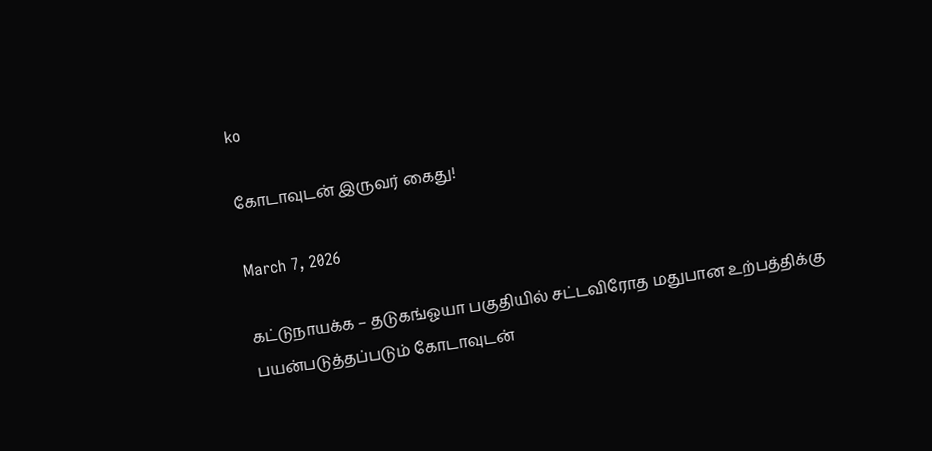ko

கோடாவுடன் இருவர் கைது!

March 7, 2026

கட்டுநாயக்க – தடுகங்ஓயா பகுதியில் சட்டவிரோத மதுபான உற்பத்திக்கு பயன்படுத்தப்படும் கோடாவுடன்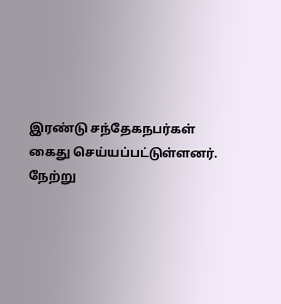இரண்டு சந்தேகநபர்கள் கைது செய்யப்பட்டுள்ளனர். நேற்று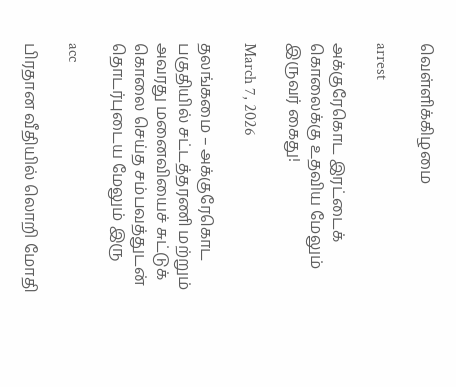வெள்ளிக்கிழமை

arrest

அக்குரேகொட இரட்டைக் கொலைக்கு உதவிய மேலும் இருவர் கைது!

March 7, 2026

தலங்கமை – அக்குரேகொட பகுதியில் சட்டத்தரணி மற்றும் அவரது மனைவியைச் சுட்டுக் கொலை செய்த சம்பவத்துடன் தொடர்புடைய மேலும் இரு

acc

பிரதான வீதியில் லொறி மோதி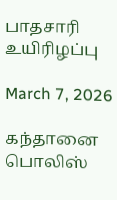பாதசாரி உயிரிழப்பு

March 7, 2026

கந்தானை பொலிஸ்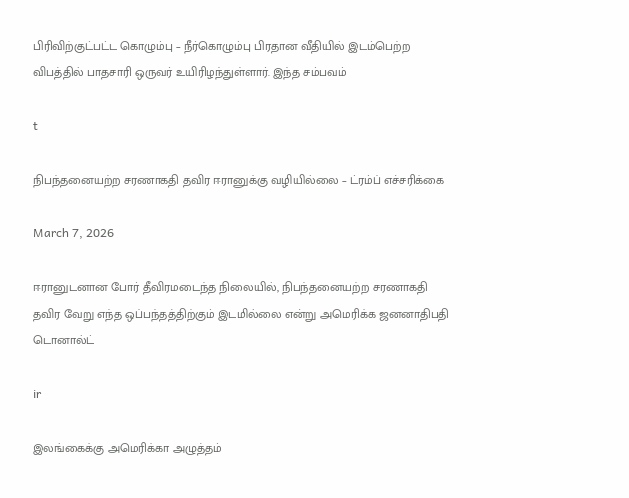பிரிவிற்குட்பட்ட கொழும்பு – நீர்கொழும்பு பிரதான வீதியில் இடம்பெற்ற விபத்தில் பாதசாரி ஒருவர் உயிரிழந்துள்ளார். இந்த சம்பவம்

t

நிபந்தனையற்ற சரணாகதி தவிர ஈரானுக்கு வழியில்லை – ட்ரம்ப் எச்சரிக்கை

March 7, 2026

ஈரானுடனான போர் தீவிரமடைந்த நிலையில், நிபந்தனையற்ற சரணாகதி தவிர வேறு எந்த ஒப்பந்தத்திற்கும் இடமில்லை என்று அமெரிக்க ஜனனாதிபதி டொனால்ட்

ir

இலங்கைக்கு அமெரிக்கா அழுத்தம்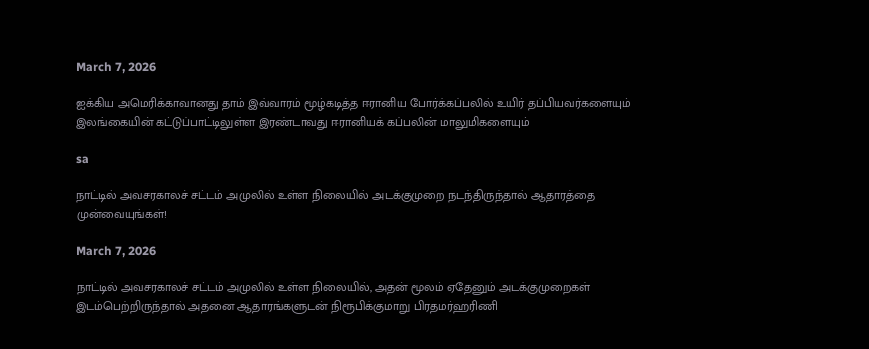March 7, 2026

ஐக்கிய அமெரிக்காவானது தாம் இவ்வாரம் மூழ்கடித்த ஈரானிய போர்க்கப்பலில் உயிர் தப்பியவர்களையும் இலங்கையின் கட்டுப்பாட்டிலுள்ள இரண்டாவது ஈரானியக் கப்பலின் மாலுமிகளையும்

sa

நாட்டில் அவசரகாலச் சட்டம் அமுலில் உள்ள நிலையில் அடக்குமுறை நடந்திருந்தால் ஆதாரத்தை முன்வையுங்கள்!

March 7, 2026

நாட்டில் அவசரகாலச் சட்டம் அமுலில் உள்ள நிலையில், அதன் மூலம் ஏதேனும் அடக்குமுறைகள் இடம்பெற்றிருந்தால் அதனை ஆதாரங்களுடன் நிரூபிக்குமாறு பிரதமர்ஹரிணி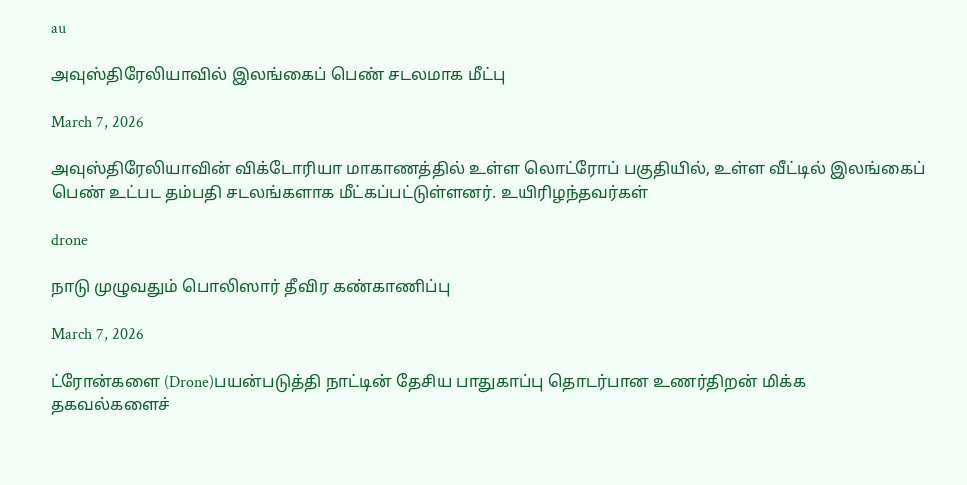au

அவுஸ்திரேலியாவில் இலங்கைப் பெண் சடலமாக மீட்பு

March 7, 2026

அவுஸ்திரேலியாவின் விக்டோரியா மாகாணத்தில் உள்ள லொட்ரோப் பகுதியில், உள்ள வீட்டில் இலங்கைப் பெண் உட்பட தம்பதி சடலங்களாக மீட்கப்பட்டுள்ளனர். உயிரிழந்தவர்கள்

drone

நாடு முழுவதும் பொலிஸார் தீவிர கண்காணிப்பு

March 7, 2026

ட்ரோன்களை (Drone)பயன்படுத்தி நாட்டின் தேசிய பாதுகாப்பு தொடர்பான உணர்திறன் மிக்க தகவல்களைச்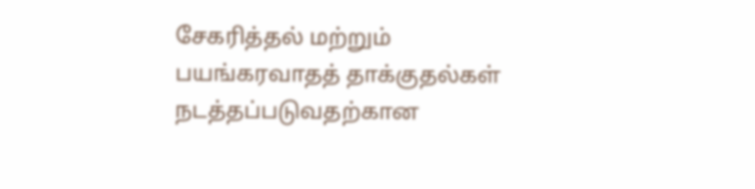சேகரித்தல் மற்றும் பயங்கரவாதத் தாக்குதல்கள் நடத்தப்படுவதற்கான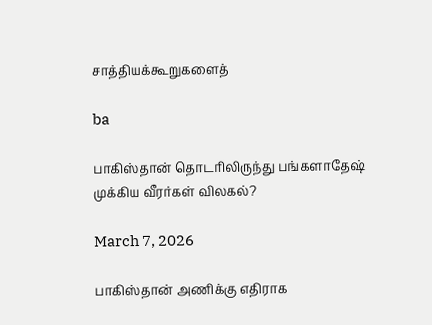சாத்தியக்கூறுகளைத்

ba

பாகிஸ்தான் தொடரிலிருந்து பங்களாதேஷ் முக்கிய வீரர்கள் விலகல்?

March 7, 2026

பாகிஸ்தான் அணிக்கு எதிராக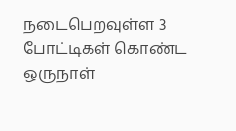நடைபெறவுள்ள 3 போட்டிகள் கொண்ட ஒருநாள்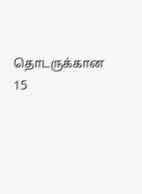தொடருக்கான 15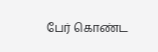பேர் கொண்ட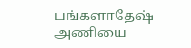பங்களாதேஷ் அணியை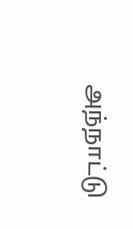அந்நாட்டு